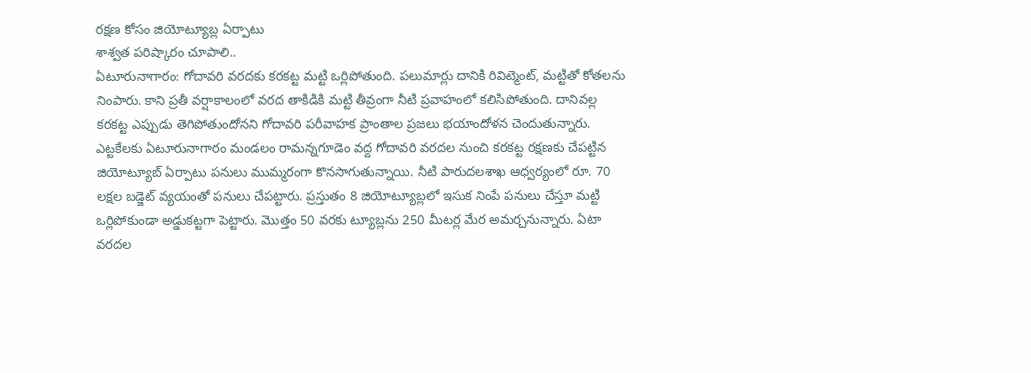రక్షణ కోసం జియోట్యూబ్ల ఏర్పాటు
శాశ్వత పరిష్కారం చూపాలి..
ఏటూరునాగారం: గోదావరి వరదకు కరకట్ట మట్టి ఒర్లిపోతుంది. పలుమార్లు దానికి రివిట్మెంట్, మట్టితో కోతలను నింపారు. కాని ప్రతీ వర్షాకాలంలో వరద తాకిడికి మట్టి తీవ్రంగా నీటి ప్రవాహంలో కలిసిపోతుంది. దానివల్ల కరకట్ట ఎప్పుడు తెగిపోతుందోనని గోదావరి పరీవాహక ప్రాంతాల ప్రజలు భయాందోళన చెందుతున్నారు. ఎట్టకేలకు ఏటూరునాగారం మండలం రామన్నగూడెం వద్ద గోదావరి వరదల నుంచి కరకట్ట రక్షణకు చేపట్టిన జియోట్యూబ్ ఏర్పాటు పనులు ముమ్మరంగా కొనసాగుతున్నాయి. నీటి పారుదలశాఖ ఆధ్వర్యంలో రూ. 70 లక్షల బడ్జెట్ వ్యయంతో పనులు చేపట్టారు. ప్రస్తుతం 8 జియోట్యూబ్లలో ఇసుక నింపే పనులు చేస్తూ మట్టి ఒర్లిపోకుండా అడ్డుకట్టగా పెట్టారు. మొత్తం 50 వరకు ట్యూబ్లను 250 మీటర్ల మేర అమర్చనున్నారు. ఏటా వరదల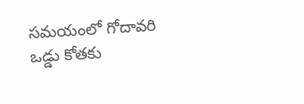సమయంలో గోదావరి ఒడ్డు కోతకు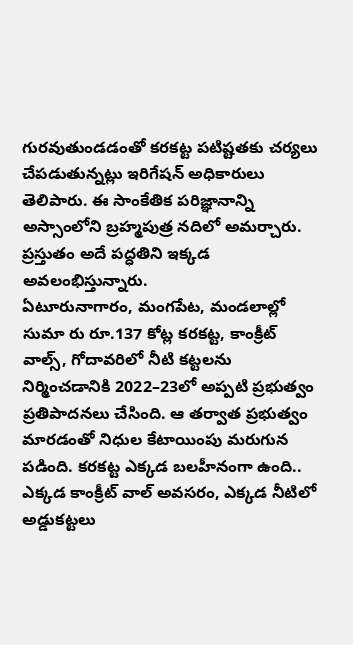గురవుతుండడంతో కరకట్ట పటిష్టతకు చర్యలు చేపడుతున్నట్లు ఇరిగేషన్ అధికారులు తెలిపారు. ఈ సాంకేతిక పరిజ్ఞానాన్ని అస్సాంలోని బ్రహ్మపుత్ర నదిలో అమర్చారు. ప్రస్తుతం అదే పద్ధతిని ఇక్కడ అవలంభిస్తున్నారు.
ఏటూరునాగారం, మంగపేట, మండలాల్లో సుమా రు రూ.137 కోట్ల కరకట్ట, కాంక్రీట్ వాల్స్, గోదావరిలో నీటి కట్టలను నిర్మించడానికి 2022–23లో అప్పటి ప్రభుత్వం ప్రతిపాదనలు చేసింది. ఆ తర్వాత ప్రభుత్వం మారడంతో నిధుల కేటాయింపు మరుగున పడింది. కరకట్ట ఎక్కడ బలహీనంగా ఉంది.. ఎక్కడ కాంక్రీట్ వాల్ అవసరం, ఎక్కడ నీటిలో అడ్డుకట్టలు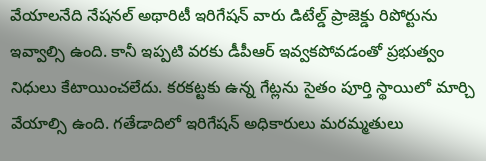వేయాలనేది నేషనల్ అథారిటీ ఇరిగేషన్ వారు డిటేల్డ్ ప్రాజెక్డు రిపోర్టును ఇవ్వాల్సి ఉంది. కానీ ఇప్పటి వరకు డీపీఆర్ ఇవ్వకపోవడంతో ప్రభుత్వం నిధులు కేటాయించలేదు. కరకట్టకు ఉన్న గేట్లను సైతం పూర్తి స్థాయిలో మార్చి వేయాల్సి ఉంది. గతేడాదిలో ఇరిగేషన్ అధికారులు మరమ్మతులు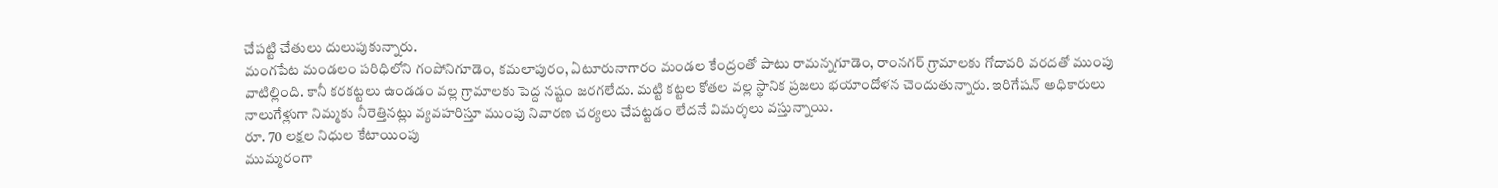చేపట్టి చేతులు దులుపుకున్నారు.
మంగపేట మండలం పరిధిలోని గంపోనిగూడెం, కమలాపురం, ఏటూరునాగారం మండల కేంద్రంతో పాటు రామన్నగూడెం, రాంనగర్ గ్రామాలకు గోదావరి వరదతో ముంపు వాటిల్లింది. కానీ కరకట్టలు ఉండడం వల్ల గ్రామాలకు పెద్ద నష్టం జరగలేదు. మట్టి కట్టల కోతల వల్ల స్థానిక ప్రజలు భయాందోళన చెందుతున్నారు. ఇరిగేషన్ అధికారులు నాలుగేళ్లుగా నిమ్మకు నీరెత్తినట్లు వ్యవహరిస్తూ ముంపు నివారణ చర్యలు చేపట్టడం లేదనే విమర్శలు వస్తున్నాయి.
రూ. 70 లక్షల నిధుల కేటాయింపు
ముమ్మరంగా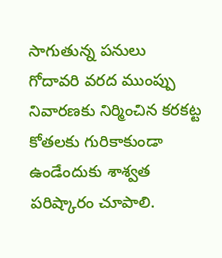సాగుతున్న పనులు
గోదావరి వరద ముంప్పు నివారణకు నిర్మించిన కరకట్ట కోతలకు గురికాకుండా ఉండేందుకు శాశ్వత పరిష్కారం చూపాలి.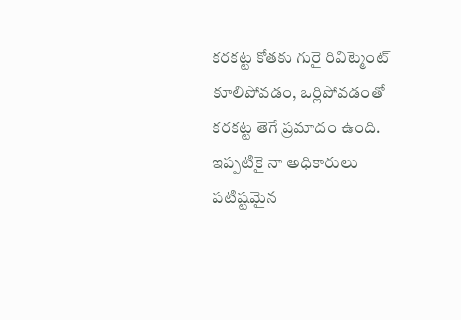కరకట్ట కోతకు గురై రివిట్మెంట్ కూలిపోవడం, ఒర్లిపోవడంతో కరకట్ట తెగే ప్రమాదం ఉంది. ఇప్పటికై నా అధికారులు పటిష్టమైన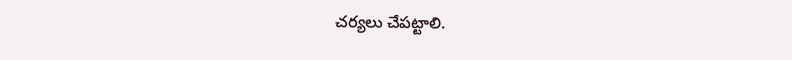చర్యలు చేపట్టాలి.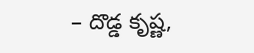– దొడ్డ కృష్ణ,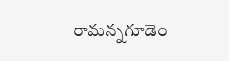రామన్నగూడెం